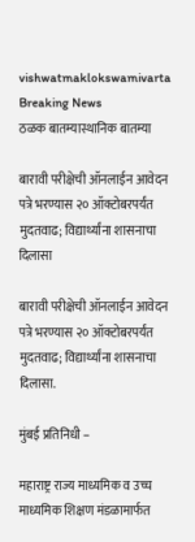vishwatmaklokswamivarta
Breaking News
ठळक बातम्यास्थानिक बातम्या

बारावी परीक्षेची ऑनलाईन आवेदन पत्रे भरण्यास २० ऑक्टोबरपर्यंत मुदतवाढ; विद्यार्थ्यांना शासनाचा दिलासा

बारावी परीक्षेची ऑनलाईन आवेदन पत्रे भरण्यास २० ऑक्टोबरपर्यंत मुदतवाढ; विद्यार्थ्यांना शासनाचा दिलासा.

मुंबई प्रतिनिधी –

महाराष्ट्र राज्य माध्यमिक व उच्च माध्यमिक शिक्षण मंडळामार्फत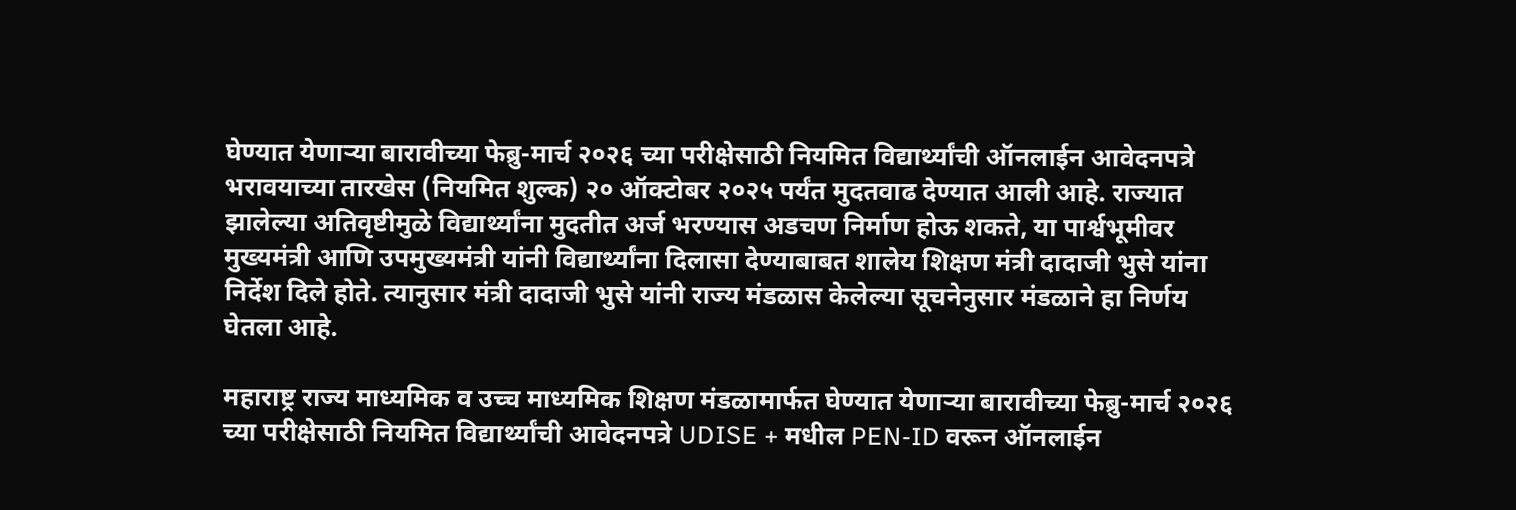घेण्यात येणाऱ्या बारावीच्या फेब्रु-मार्च २०२६ च्या परीक्षेसाठी नियमित विद्यार्थ्यांची ऑनलाईन आवेदनपत्रे भरावयाच्या तारखेस (नियमित शुल्क) २० ऑक्टोबर २०२५ पर्यंत मुदतवाढ देण्यात आली आहे. राज्यात झालेल्या अतिवृष्टीमुळे विद्यार्थ्यांना मुदतीत अर्ज भरण्यास अडचण निर्माण होऊ शकते, या पार्श्वभूमीवर मुख्यमंत्री आणि उपमुख्यमंत्री यांनी विद्यार्थ्यांना दिलासा देण्याबाबत शालेय शिक्षण मंत्री दादाजी भुसे यांना निर्देश दिले होते. त्यानुसार मंत्री दादाजी भुसे यांनी राज्य मंडळास केलेल्या सूचनेनुसार मंडळाने हा निर्णय घेतला आहे.

महाराष्ट्र राज्य माध्यमिक व उच्च माध्यमिक शिक्षण मंडळामार्फत घेण्यात येणाऱ्या बारावीच्या फेब्रु-मार्च २०२६ च्या परीक्षेसाठी नियमित विद्यार्थ्यांची आवेदनपत्रे UDISE + मधील PEN-ID वरून ऑनलाईन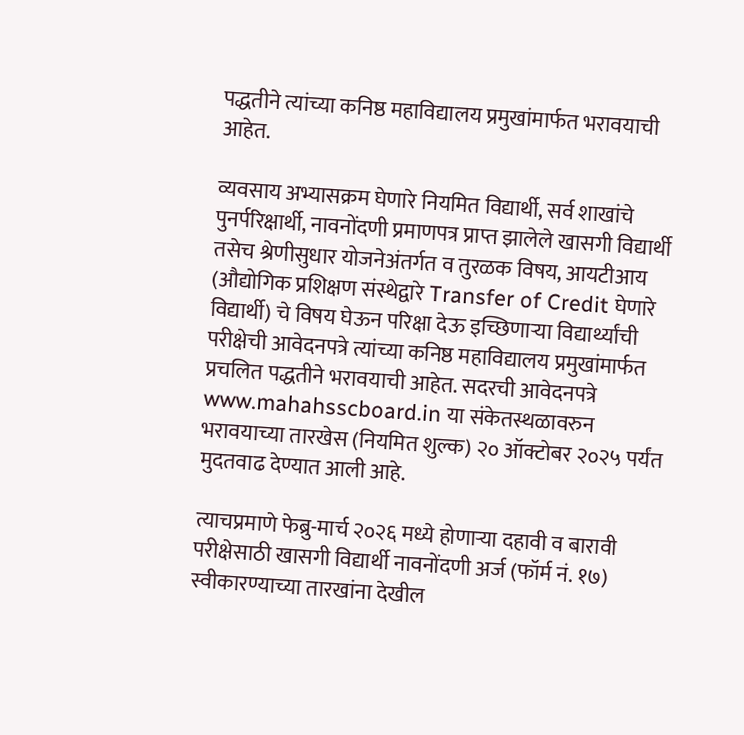पद्धतीने त्यांच्या कनिष्ठ महाविद्यालय प्रमुखांमार्फत भरावयाची आहेत.

व्यवसाय अभ्यासक्रम घेणारे नियमित विद्यार्थी, सर्व शाखांचे पुनर्परिक्षार्थी, नावनोंदणी प्रमाणपत्र प्राप्त झालेले खासगी विद्यार्थी तसेच श्रेणीसुधार योजनेअंतर्गत व तुरळक विषय, आयटीआय (औद्योगिक प्रशिक्षण संस्थेद्वारे Transfer of Credit घेणारे विद्यार्थी) चे विषय घेऊन परिक्षा देऊ इच्छिणाऱ्या विद्यार्थ्यांची परीक्षेची आवेदनपत्रे त्यांच्या कनिष्ठ महाविद्यालय प्रमुखांमार्फत प्रचलित पद्धतीने भरावयाची आहेत. सदरची आवेदनपत्रे www.mahahsscboard.in या संकेतस्थळावरुन भरावयाच्या तारखेस (नियमित शुल्क) २० ऑक्टोबर २०२५ पर्यंत मुदतवाढ देण्यात आली आहे.

त्याचप्रमाणे फेब्रु-मार्च २०२६ मध्ये होणाऱ्या दहावी व बारावी परीक्षेसाठी खासगी विद्यार्थी नावनोंदणी अर्ज (फॉर्म नं. १७) स्वीकारण्याच्या तारखांना देखील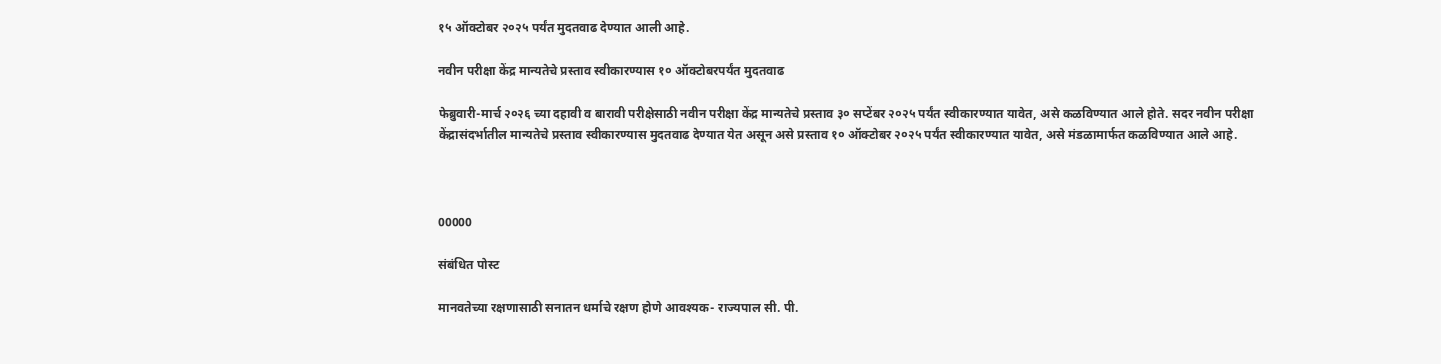१५ ऑक्टोबर २०२५ पर्यंत मुदतवाढ देण्यात आली आहे.

नवीन परीक्षा केंद्र मान्यतेचे प्रस्ताव स्वीकारण्यास १० ऑक्टोबरपर्यंत मुदतवाढ

फेब्रुवारी-मार्च २०२६ च्या दहावी व बारावी परीक्षेसाठी नवीन परीक्षा केंद्र मान्यतेचे प्रस्ताव ३० सप्टेंबर २०२५ पर्यंत स्वीकारण्यात यावेत, असे कळविण्यात आले होते. सदर नवीन परीक्षा केंद्रासंदर्भातील मान्यतेचे प्रस्ताव स्वीकारण्यास मुदतवाढ देण्यात येत असून असे प्रस्ताव १० ऑक्टोबर २०२५ पर्यंत स्वीकारण्यात यावेत, असे मंडळामार्फत कळविण्यात आले आहे.



00000

संबंधित पोस्ट

मानवतेच्या रक्षणासाठी सनातन धर्माचे रक्षण होणे आवश्यक- राज्यपाल सी. पी.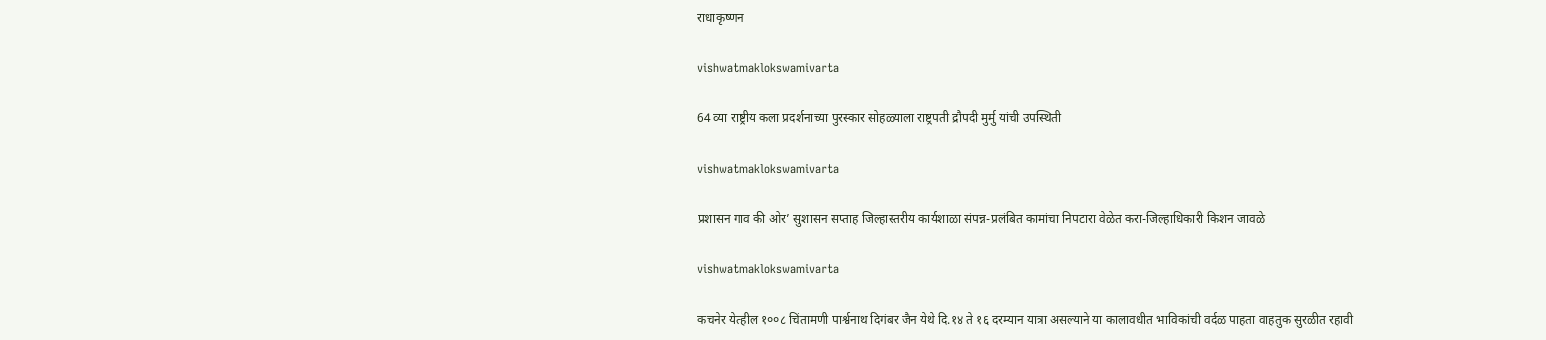राधाकृष्णन

vishwatmaklokswamivarta

64 व्या राष्ट्रीय कला प्रदर्शनाच्या पुरस्कार सोहळ्याला राष्ट्रपती द्रौपदी मुर्मु यांची उपस्थिती

vishwatmaklokswamivarta

प्रशासन गाव की ओर’ सुशासन सप्ताह जिल्हास्तरीय कार्यशाळा संपन्न-प्रलंबित कामांचा निपटारा वेळेत करा-जिल्हाधिकारी किशन जावळे

vishwatmaklokswamivarta

कचनेर येत्हील १००८ चिंतामणी पार्श्वनाथ दिगंबर जैन येथे दि.१४ ते १६ दरम्यान यात्रा असल्याने या कालावधीत भाविकांची वर्दळ पाहता वाहतुक सुरळीत रहावी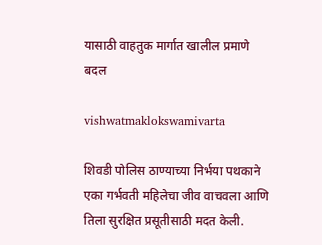यासाठी वाहतुक मार्गात खालील प्रमाणे बदल

vishwatmaklokswamivarta

शिवडी पोलिस ठाण्याच्या निर्भया पथकाने एका गर्भवती महिलेचा जीव वाचवला आणि तिला सुरक्षित प्रसूतीसाठी मदत केली.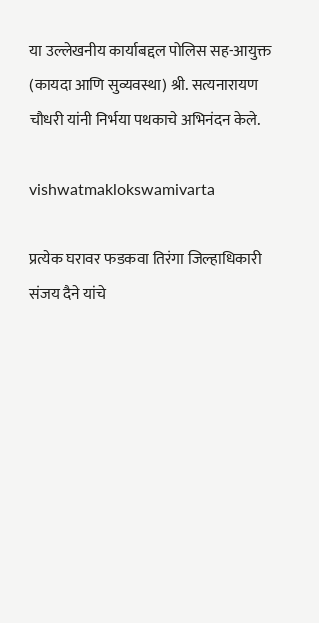या उल्लेखनीय कार्याबद्दल पोलिस सह-आयुक्त (कायदा आणि सुव्यवस्था) श्री. सत्यनारायण चौधरी यांनी निर्भया पथकाचे अभिनंदन केले.

vishwatmaklokswamivarta

प्रत्येक घरावर फडकवा तिरंगा जिल्हाधिकारी संजय दैने यांचे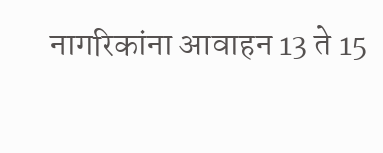नागरिकांना आवाहन 13 ते 15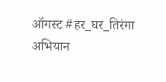ऑगस्ट #हर_घर_तिरंगा अभियान